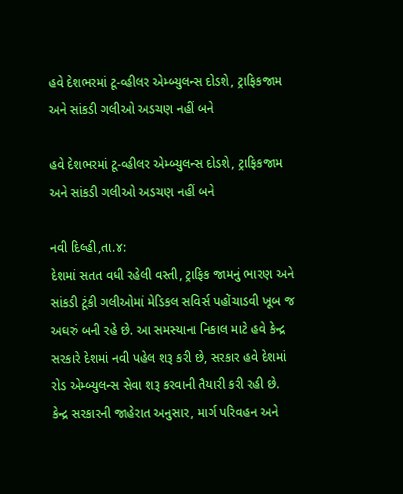હવે દેશભરમાં ટૂ-વ્હીલર એમ્બ્યુલન્સ દોડશે, ટ્રાફિકજામ અને સાંકડી ગલીઓ અડચણ નહીં બને

હવે દેશભરમાં ટૂ-વ્હીલર એમ્બ્યુલન્સ દોડશે, ટ્રાફિકજામ અને સાંકડી ગલીઓ અડચણ નહીં બને

નવી દિલ્હી,તા.૪:
દેશમાં સતત વધી રહેલી વસ્તી, ટ્રાફિક જામનું ભારણ અને સાંકડી ટૂંકી ગલીઓમાં મેડિકલ સવિર્સ પહોંચાડવી ખૂબ જ અઘરું બની રહે છે. આ સમસ્યાના નિકાલ માટે હવે કેન્દ્ર સરકારે દેશમાં નવી પહેલ શરૂ કરી છે, સરકાર હવે દેશમાં રોડ એમ્બ્યુલન્સ સેવા શરૂ કરવાની તૈયારી કરી રહી છે.
કેન્દ્ર સરકારની જાહેરાત અનુસાર, માર્ગ પરિવહન અને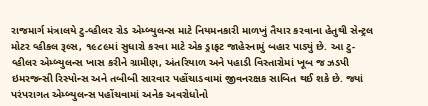રાજમાર્ગ મંત્રાલયે ટુ-વ્હીલર રોડ એમ્બ્યુલન્સ માટે નિયમનકારી માળખું તૈયાર કરવાના હેતુથી સેન્ટ્રલ મોટર વ્હીકલ રૂલ્સ, ૧૯૮૯માં સુધારો કરવા માટે એક ડ્રાફટ જાહેરનામું બહાર પાડ્યું છે. આ ટુ-વ્હીલર એમ્બ્યુલન્સ ખાસ કરીને ગ્રામીણ, અંતરિયાળ અને પહાડી વિસ્તારોમાં ખૂબ જ ઝડપી ઇમરજન્સી રિસ્પોન્સ અને તબીબી સારવાર પહોંચાડવામાં જીવનરક્ષક સાબિત થઈ શકે છે. જ્યાં પરંપરાગત એમ્બ્યુલન્સ પહોંચવામાં અનેક અવરોધોનો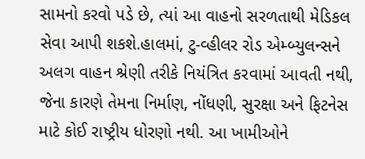સામનો કરવો પડે છે, ત્યાં આ વાહનો સરળતાથી મેડિકલ સેવા આપી શકશે.હાલમાં, ટુ-વ્હીલર રોડ એમ્બ્યુલન્સને અલગ વાહન શ્રેણી તરીકે નિયંત્રિત કરવામાં આવતી નથી, જેના કારણે તેમના નિર્માણ, નોંધણી, સુરક્ષા અને ફિટનેસ માટે કોઈ રાષ્ટ્રીય ધોરણો નથી. આ ખામીઓને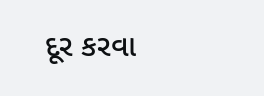દૂર કરવા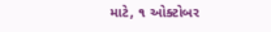માટે, ૧ ઓક્ટોબર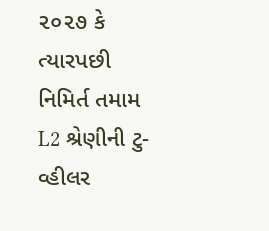૨૦૨૭ કે ત્યારપછી નિમિર્ત તમામ L2 શ્રેણીની ટુ-વ્હીલર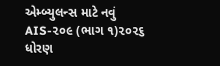એમ્બ્યુલન્સ માટે નવું AIS-૨૦૯ (ભાગ ૧)૨૦૨૬ ધોરણ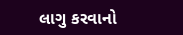લાગુ કરવાનો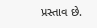પ્રસ્તાવ છે.